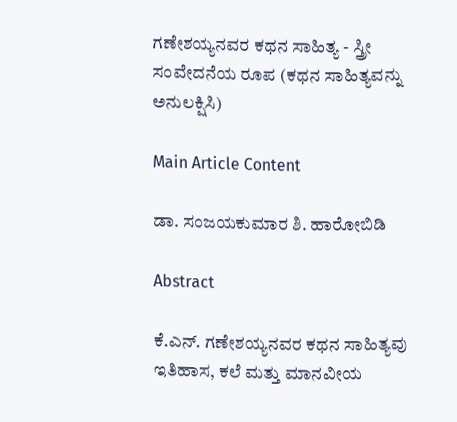ಗಣೇಶಯ್ಯನವರ ಕಥನ ಸಾಹಿತ್ಯ - ಸ್ತ್ರೀ ಸಂವೇದನೆಯ ರೂಪ (ಕಥನ ಸಾಹಿತ್ಯವನ್ನು ಅನುಲಕ್ಷಿಸಿ)

Main Article Content

ಡಾ. ಸಂಜಯಕುಮಾರ ಶಿ. ಹಾರೋಬಿಡಿ

Abstract

ಕೆ.ಎನ್. ಗಣೇಶಯ್ಯನವರ ಕಥನ ಸಾಹಿತ್ಯವು ಇತಿಹಾಸ, ಕಲೆ ಮತ್ತು ಮಾನವೀಯ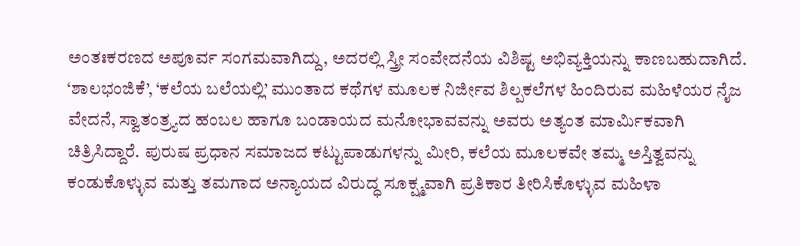ಅಂತಃಕರಣದ ಅಪೂರ್ವ ಸಂಗಮವಾಗಿದ್ದು, ಅದರಲ್ಲಿ ಸ್ತ್ರೀ ಸಂವೇದನೆಯ ವಿಶಿಷ್ಟ ಅಭಿವ್ಯಕ್ತಿಯನ್ನು ಕಾಣಬಹುದಾಗಿದೆ. ‘ಶಾಲಭಂಜಿಕೆ’, ‘ಕಲೆಯ ಬಲೆಯಲ್ಲಿ’ ಮುಂತಾದ ಕಥೆಗಳ ಮೂಲಕ ನಿರ್ಜೀವ ಶಿಲ್ಪಕಲೆಗಳ ಹಿಂದಿರುವ ಮಹಿಳೆಯರ ನೈಜ ವೇದನೆ, ಸ್ವಾತಂತ್ರ್ಯದ ಹಂಬಲ ಹಾಗೂ ಬಂಡಾಯದ ಮನೋಭಾವವನ್ನು ಅವರು ಅತ್ಯಂತ ಮಾರ್ಮಿಕವಾಗಿ ಚಿತ್ರಿಸಿದ್ದಾರೆ. ಪುರುಷ ಪ್ರಧಾನ ಸಮಾಜದ ಕಟ್ಟುಪಾಡುಗಳನ್ನು ಮೀರಿ, ಕಲೆಯ ಮೂಲಕವೇ ತಮ್ಮ ಅಸ್ತಿತ್ವವನ್ನು ಕಂಡುಕೊಳ್ಳುವ ಮತ್ತು ತಮಗಾದ ಅನ್ಯಾಯದ ವಿರುದ್ಧ ಸೂಕ್ಷ್ಮವಾಗಿ ಪ್ರತಿಕಾರ ತೀರಿಸಿಕೊಳ್ಳುವ ಮಹಿಳಾ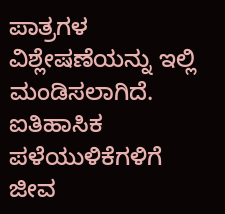ಪಾತ್ರಗಳ ವಿಶ್ಲೇಷಣೆಯನ್ನು ಇಲ್ಲಿ ಮಂಡಿಸಲಾಗಿದೆ. ಐತಿಹಾಸಿಕ ಪಳೆಯುಳಿಕೆಗಳಿಗೆ ಜೀವ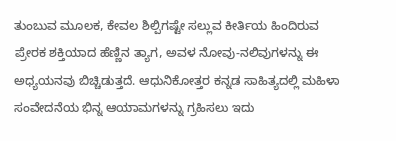ತುಂಬುವ ಮೂಲಕ, ಕೇವಲ ಶಿಲ್ಪಿಗಷ್ಟೇ ಸಲ್ಲುವ ಕೀರ್ತಿಯ ಹಿಂದಿರುವ ಪ್ರೇರಕ ಶಕ್ತಿಯಾದ ಹೆಣ್ಣಿನ ತ್ಯಾಗ, ಅವಳ ನೋವು-ನಲಿವುಗಳನ್ನು ಈ ಅಧ್ಯಯನವು ಬಿಚ್ಚಿಡುತ್ತದೆ. ಆಧುನಿಕೋತ್ತರ ಕನ್ನಡ ಸಾಹಿತ್ಯದಲ್ಲಿ ಮಹಿಳಾ ಸಂವೇದನೆಯ ಭಿನ್ನ ಆಯಾಮಗಳನ್ನು ಗ್ರಹಿಸಲು ಇದು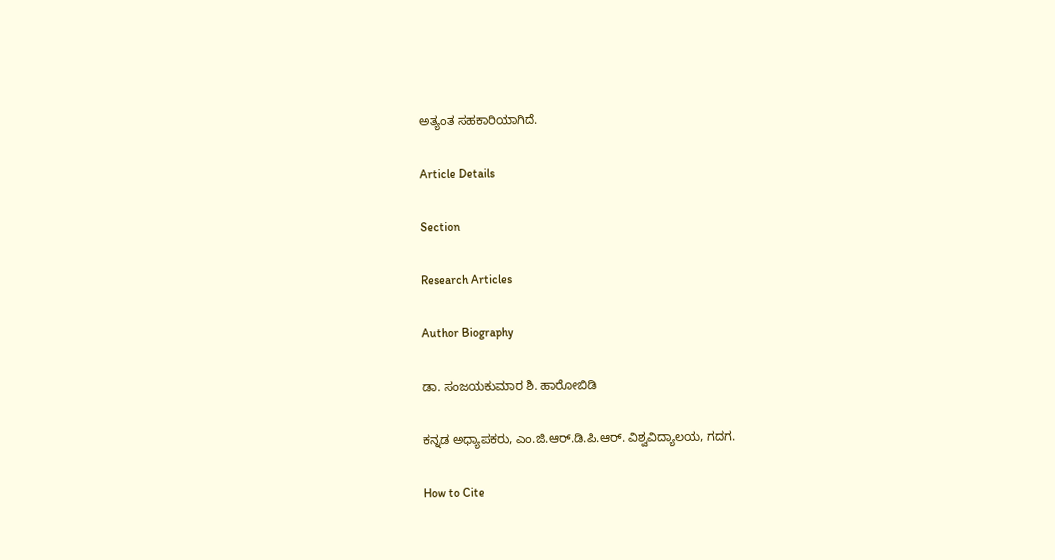ಅತ್ಯಂತ ಸಹಕಾರಿಯಾಗಿದೆ.

Article Details

Section

Research Articles

Author Biography

ಡಾ. ಸಂಜಯಕುಮಾರ ಶಿ. ಹಾರೋಬಿಡಿ

ಕನ್ನಡ ಅಧ್ಯಾಪಕರು, ಎಂ.ಜಿ.ಆರ್.ಡಿ.ಪಿ.ಆರ್. ವಿಶ್ವವಿದ್ಯಾಲಯ, ಗದಗ.

How to Cite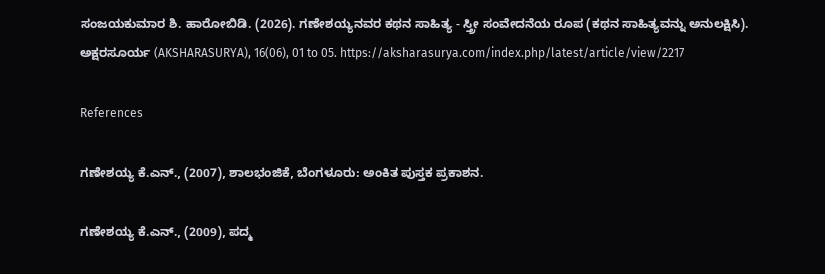ಸಂಜಯಕುಮಾರ ಶಿ. ಹಾರೋಬಿಡಿ. (2026). ಗಣೇಶಯ್ಯನವರ ಕಥನ ಸಾಹಿತ್ಯ - ಸ್ತ್ರೀ ಸಂವೇದನೆಯ ರೂಪ (ಕಥನ ಸಾಹಿತ್ಯವನ್ನು ಅನುಲಕ್ಷಿಸಿ). ಅಕ್ಷರಸೂರ್ಯ (AKSHARASURYA), 16(06), 01 to 05. https://aksharasurya.com/index.php/latest/article/view/2217

References

ಗಣೇಶಯ್ಯ ಕೆ.ಎನ್., (2007), ಶಾಲಭಂಜಿಕೆ, ಬೆಂಗಳೂರು: ಅಂಕಿತ ಪುಸ್ತಕ ಪ್ರಕಾಶನ.

ಗಣೇಶಯ್ಯ ಕೆ.ಎನ್., (2009), ಪದ್ಮ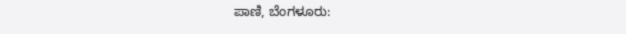ಪಾಣಿ, ಬೆಂಗಳೂರು: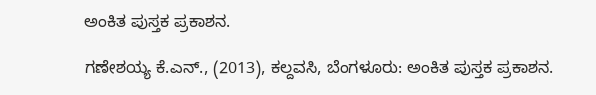ಅಂಕಿತ ಪುಸ್ತಕ ಪ್ರಕಾಶನ.

ಗಣೇಶಯ್ಯ ಕೆ.ಎನ್., (2013), ಕಲ್ದವಸಿ, ಬೆಂಗಳೂರು: ಅಂಕಿತ ಪುಸ್ತಕ ಪ್ರಕಾಶನ.